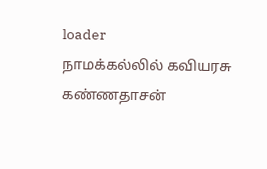loader
நாமக்கல்லில் கவியரசு கண்ணதாசன்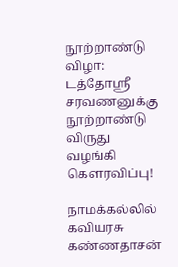நூற்றாண்டு விழா: டத்தோஸ்ரீ சரவணனுக்கு நூற்றாண்டு விருது வழங்கி கௌரவிப்பு!

நாமக்கல்லில் கவியரசு கண்ணதாசன்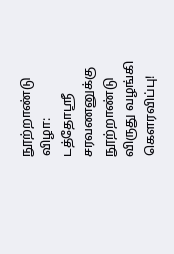நூற்றாண்டு விழா: டத்தோஸ்ரீ சரவணனுக்கு நூற்றாண்டு விருது வழங்கி கௌரவிப்பு!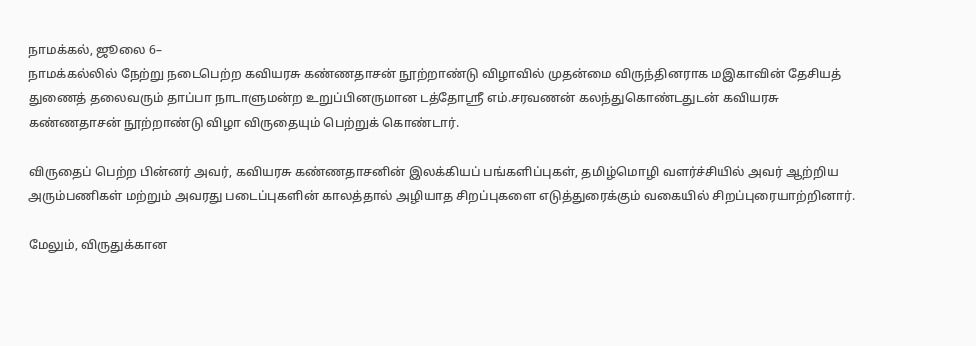நாமக்கல், ஜூலை 6–
நாமக்கல்லில் நேற்று நடைபெற்ற கவியரசு கண்ணதாசன் நூற்றாண்டு விழாவில் முதன்மை விருந்தினராக மஇகாவின் தேசியத் துணைத் தலைவரும் தாப்பா நாடாளுமன்ற உறுப்பினருமான டத்தோஸ்ரீ எம்.சரவணன் கலந்துகொண்டதுடன் கவியரசு கண்ணதாசன் நூற்றாண்டு விழா விருதையும் பெற்றுக் கொண்டார்.

விருதைப் பெற்ற பின்னர் அவர், கவியரசு கண்ணதாசனின் இலக்கியப் பங்களிப்புகள், தமிழ்மொழி வளர்ச்சியில் அவர் ஆற்றிய அரும்பணிகள் மற்றும் அவரது படைப்புகளின் காலத்தால் அழியாத சிறப்புகளை எடுத்துரைக்கும் வகையில் சிறப்புரையாற்றினார்.

மேலும், விருதுக்கான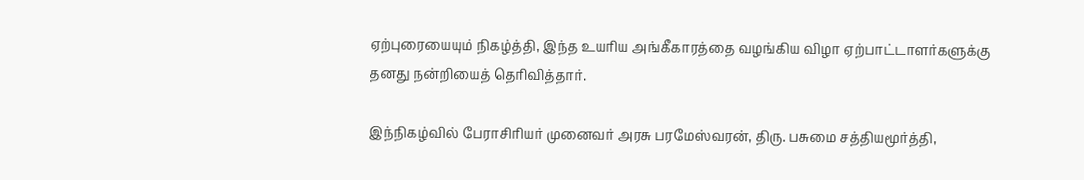ஏற்புரையையும் நிகழ்த்தி, இந்த உயரிய அங்கீகாரத்தை வழங்கிய விழா ஏற்பாட்டாளர்களுக்கு தனது நன்றியைத் தெரிவித்தார்.

இந்நிகழ்வில் பேராசிரியர் முனைவர் அரசு பரமேஸ்வரன், திரு. பசுமை சத்தியமூர்த்தி,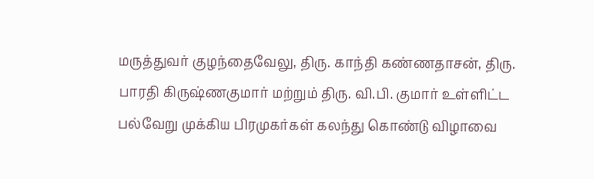மருத்துவர் குழந்தைவேலு, திரு. காந்தி கண்ணதாசன், திரு. பாரதி கிருஷ்ணகுமார் மற்றும் திரு. வி.பி. குமார் உள்ளிட்ட பல்வேறு முக்கிய பிரமுகர்கள் கலந்து கொண்டு விழாவை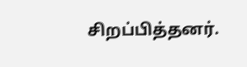சிறப்பித்தனர்.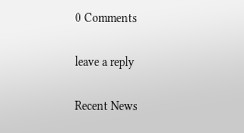0 Comments

leave a reply

Recent News